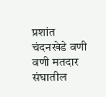प्रशांत चंदनखेडे वणी
वणी मतदार संघातील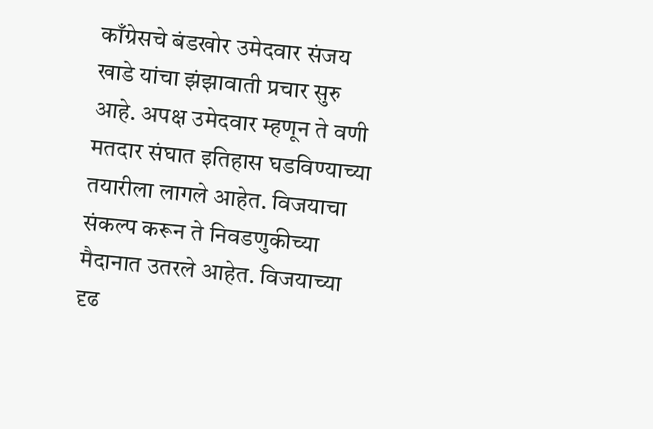काँग्रेसचे बंडखोर उमेदवार संजय खाडे यांचा झंझावाती प्रचार सुरु आहे. अपक्ष उमेदवार म्हणून ते वणी मतदार संघात इतिहास घडविण्याच्या तयारीला लागले आहेत. विजयाचा संकल्प करून ते निवडणुकीच्या मैदानात उतरले आहेत. विजयाच्या दृढ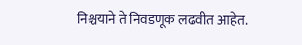निश्चयाने ते निवडणूक लढवीत आहेत.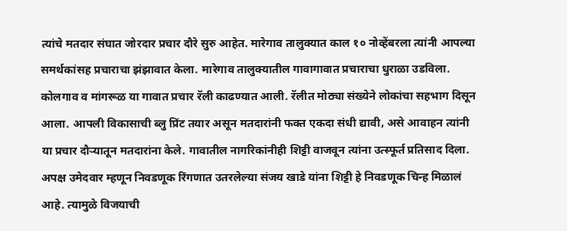त्यांचे मतदार संघात जोरदार प्रचार दौरे सुरु आहेत. मारेगाव तालुक्यात काल १० नोव्हेंबरला त्यांनी आपल्या समर्थकांसह प्रचाराचा झंझावात केला. मारेगाव तालुक्यातील गावागावात प्रचाराचा धुराळा उडविला. कोलगाव व मांगरूळ या गावात प्रचार रॅली काढण्यात आली. रॅलीत मोठ्या संख्येने लोकांचा सहभाग दिसून आला. आपली विकासाची ब्लु प्रिंट तयार असून मतदारांनी फक्त एकदा संधी द्यावी, असे आवाहन त्यांनी या प्रचार दौऱ्यातून मतदारांना केले. गावातील नागरिकांनीही शिट्टी वाजवून त्यांना उत्स्फूर्त प्रतिसाद दिला.
अपक्ष उमेदवार म्हणून निवडणूक रिंगणात उतरलेल्या संजय खाडे यांना शिट्टी हे निवडणूक चिन्ह मिळालं आहे. त्यामुळे विजयाची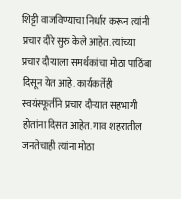शिट्टी वाजविण्याचा निर्धार करून त्यांनी प्रचार दौरे सुरु केले आहेत. त्यांच्या प्रचार दौऱ्याला समर्थकांचा मोठा पाठिंबा दिसून येत आहे. कार्यकर्तेही स्वयंस्फूर्तीने प्रचार दौऱ्यात सहभागी होतांना दिसत आहेत. गाव शहरातील जनतेचाही त्यांना मोठा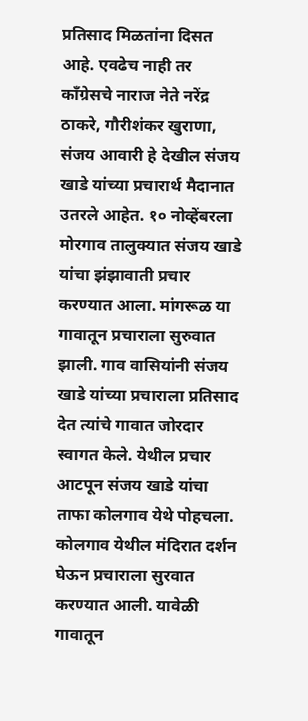प्रतिसाद मिळतांना दिसत आहे. एवढेच नाही तर काँग्रेसचे नाराज नेते नरेंद्र ठाकरे, गौरीशंकर खुराणा, संजय आवारी हे देखील संजय खाडे यांच्या प्रचारार्थ मैदानात उतरले आहेत. १० नोव्हेंबरला मोरगाव तालुक्यात संजय खाडे यांचा झंझावाती प्रचार करण्यात आला. मांगरूळ या गावातून प्रचाराला सुरुवात झाली. गाव वासियांनी संजय खाडे यांच्या प्रचाराला प्रतिसाद देत त्यांचे गावात जोरदार स्वागत केले. येथील प्रचार आटपून संजय खाडे यांचा ताफा कोलगाव येथे पोहचला. कोलगाव येथील मंदिरात दर्शन घेऊन प्रचाराला सुरवात करण्यात आली. यावेळी गावातून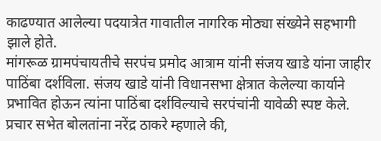काढण्यात आलेल्या पदयात्रेत गावातील नागरिक मोठ्या संख्येने सहभागी झाले होते.
मांगरूळ ग्रामपंचायतीचे सरपंच प्रमोद आत्राम यांनी संजय खाडे यांना जाहीर पाठिंबा दर्शविला. संजय खाडे यांनी विधानसभा क्षेत्रात केलेल्या कार्याने प्रभावित होऊन त्यांना पाठिंबा दर्शविल्याचे सरपंचांनी यावेळी स्पष्ट केले. प्रचार सभेत बोलतांना नरेंद्र ठाकरे म्हणाले की,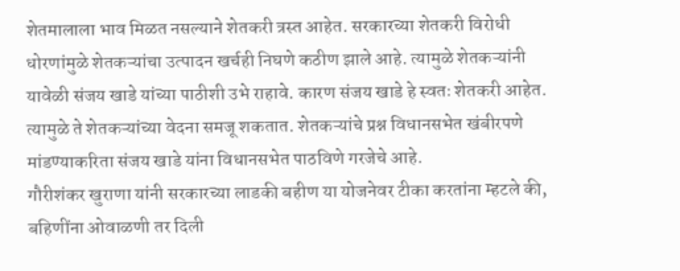शेतमालाला भाव मिळत नसल्याने शेतकरी त्रस्त आहेत. सरकारच्या शेतकरी विरोधी धोरणांमुळे शेतकऱ्यांचा उत्पादन खर्चही निघणे कठीण झाले आहे. त्यामुळे शेतकऱ्यांनी यावेळी संजय खाडे यांच्या पाठीशी उभे राहावे. कारण संजय खाडे हे स्वतः शेतकरी आहेत. त्यामुळे ते शेतकऱ्यांच्या वेदना समजू शकतात. शेतकऱ्यांचे प्रश्न विधानसभेत खंबीरपणे मांडण्याकरिता संजय खाडे यांना विधानसभेत पाठविणे गरजेचे आहे.
गौरीशंकर खुराणा यांनी सरकारच्या लाडकी बहीण या योजनेवर टीका करतांना म्हटले की, बहिणींना ओवाळणी तर दिली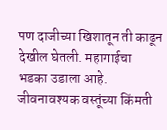पण दाजीच्या खिशातून ती काढून देखील घेतली. महागाईचा भडका उडाला आहे. जीवनावश्यक वस्तूंच्या किंमती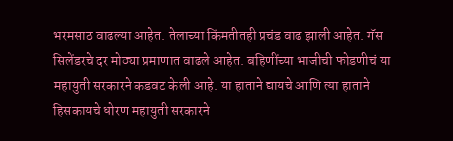भरमसाठ वाढल्या आहेत. तेलाच्या किंमतीतही प्रचंड वाढ झाली आहेत. गॅस सिलेंडरचे दर मोठ्या प्रमाणात वाढले आहेत. बहिणींच्या भाजीची फोडणीचं या महायुती सरकारने कडवट केली आहे. या हाताने द्यायचे आणि त्या हाताने हिसकायचे धोरण महायुती सरकारने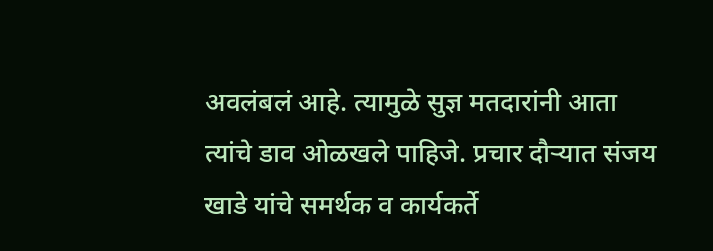अवलंबलं आहे. त्यामुळे सुज्ञ मतदारांनी आता त्यांचे डाव ओळखले पाहिजे. प्रचार दौऱ्यात संजय खाडे यांचे समर्थक व कार्यकर्ते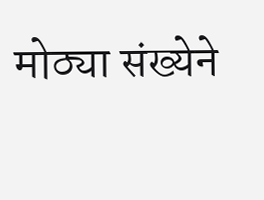मोठ्या संख्येने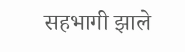सहभागी झाले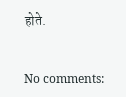होते.


No comments: